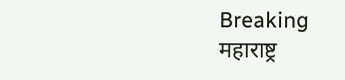Breaking
महाराष्ट्र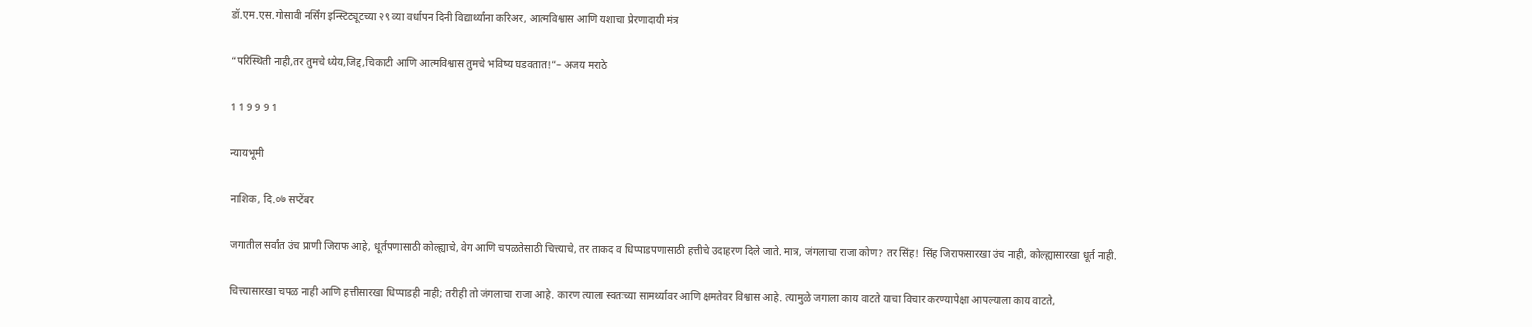डॉ.एम.एस.गोसावी नर्सिंग इन्स्टिट्यूटच्या २९ व्या वर्धापन दिनी विद्यार्थ्यांना करिअर, आत्मविश्वास आणि यशाचा प्रेरणादायी मंत्र

“परिस्थिती नाही,तर तुमचे ध्येय,जिद्द,चिकाटी आणि आत्मविश्वास तुमचे भविष्य घडवतात!”– अजय मराठे

1 1 9 9 9 1

न्यायभूमी

नाशिक, दि.०७ सप्टेंबर

जगातील सर्वांत उंच प्राणी जिराफ आहे, धूर्तपणासाठी कोल्ह्याचे, वेग आणि चपळतेसाठी चित्त्याचे, तर ताकद व धिप्पाडपणासाठी हत्तीचे उदाहरण दिले जाते. मात्र, जंगलाचा राजा कोण? तर सिंह! सिंह जिराफसारखा उंच नाही, कोल्ह्यासारखा धूर्त नाही.

चित्त्यासारखा चपळ नाही आणि हत्तीसारखा धिप्पाडही नाही; तरीही तो जंगलाचा राजा आहे. कारण त्याला स्वतःच्या सामर्थ्यावर आणि क्षमतेवर विश्वास आहे. त्यामुळे जगाला काय वाटते याचा विचार करण्यापेक्षा आपल्याला काय वाटते,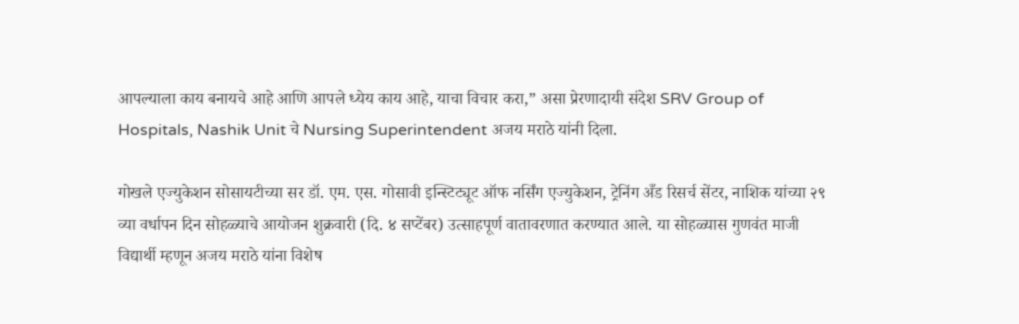आपल्याला काय बनायचे आहे आणि आपले ध्येय काय आहे, याचा विचार करा,” असा प्रेरणादायी संदेश SRV Group of Hospitals, Nashik Unit चे Nursing Superintendent अजय मराठे यांनी दिला.

गोखले एज्युकेशन सोसायटीच्या सर डॉ. एम. एस. गोसावी इन्स्टिट्यूट ऑफ नर्सिंग एज्युकेशन, ट्रेनिंग अँड रिसर्च सेंटर, नाशिक यांच्या २९ व्या वर्धापन दिन सोहळ्याचे आयोजन शुक्रवारी (दि. ४ सप्टेंबर) उत्साहपूर्ण वातावरणात करण्यात आले. या सोहळ्यास गुणवंत माजी विद्यार्थी म्हणून अजय मराठे यांना विशेष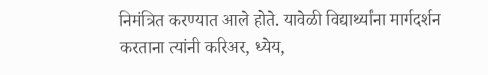निमंत्रित करण्यात आले होते. यावेळी विद्यार्थ्यांना मार्गदर्शन करताना त्यांनी करिअर, ध्येय,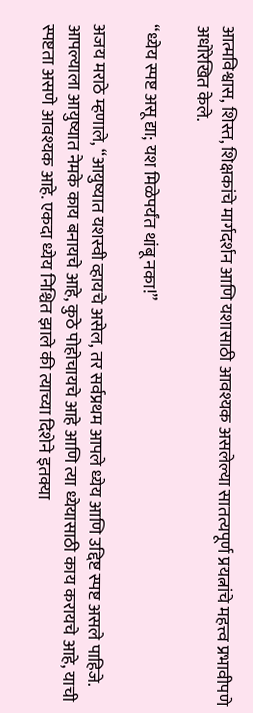आत्मविश्वास, शिस्त, शिक्षकांचे मार्गदर्शन आणि यशासाठी आवश्यक असलेल्या सातत्यपूर्ण प्रयत्नांचे महत्त्व प्रभावीपणे अधोरेखित केले.

“ध्येय स्पष्ट असू द्या; यश मिळेपर्यंत थांबू नका!”

अजय मराठे म्हणाले, “आयुष्यात यशस्वी व्हायचे असेल, तर सर्वप्रथम आपले ध्येय आणि उद्दिष्ट स्पष्ट असले पाहिजे. आपल्याला आयुष्यात नेमके काय बनायचे आहे, कुठे पोहोचायचे आहे आणि त्या ध्येयासाठी काय करायचे आहे, याची स्पष्टता असणे आवश्यक आहे. एकदा ध्येय निश्चित झाले की त्याच्या दिशेने इतक्या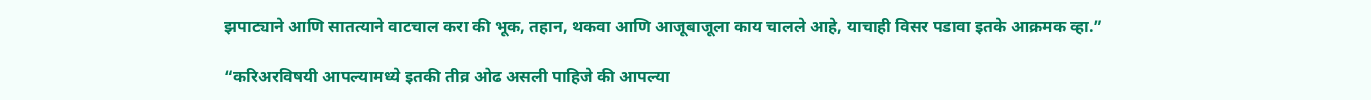झपाट्याने आणि सातत्याने वाटचाल करा की भूक, तहान, थकवा आणि आजूबाजूला काय चालले आहे, याचाही विसर पडावा इतके आक्रमक व्हा.”

“करिअरविषयी आपल्यामध्ये इतकी तीव्र ओढ असली पाहिजे की आपल्या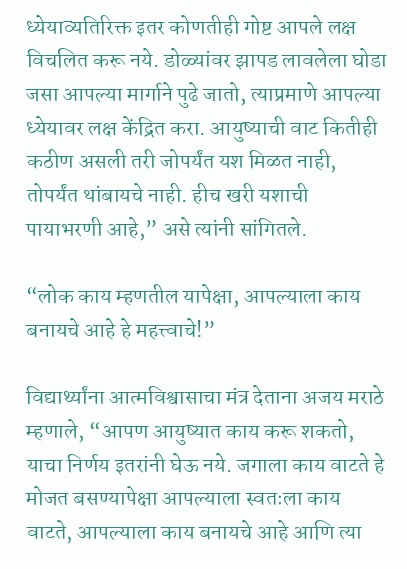ध्येयाव्यतिरिक्त इतर कोणतीही गोष्ट आपले लक्ष विचलित करू नये. डोळ्यांवर झापड लावलेला घोडा जसा आपल्या मार्गाने पुढे जातो, त्याप्रमाणे आपल्या ध्येयावर लक्ष केंद्रित करा. आयुष्याची वाट कितीही कठीण असली तरी जोपर्यंत यश मिळत नाही, तोपर्यंत थांबायचे नाही. हीच खरी यशाची पायाभरणी आहे,” असे त्यांनी सांगितले.

“लोक काय म्हणतील यापेक्षा, आपल्याला काय बनायचे आहे हे महत्त्वाचे!”

विद्यार्थ्यांना आत्मविश्वासाचा मंत्र देताना अजय मराठे म्हणाले, “आपण आयुष्यात काय करू शकतो, याचा निर्णय इतरांनी घेऊ नये. जगाला काय वाटते हे मोजत बसण्यापेक्षा आपल्याला स्वतःला काय वाटते, आपल्याला काय बनायचे आहे आणि त्या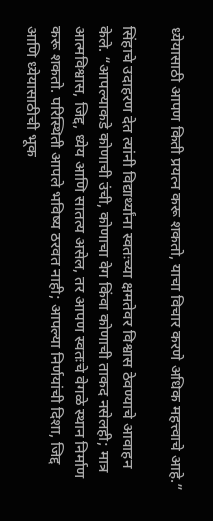ध्येयासाठी आपण किती प्रयत्न करू शकतो, याचा विचार करणे अधिक महत्त्वाचे आहे.”

सिंहाचे उदाहरण देत त्यांनी विद्यार्थ्यांना स्वतःच्या क्षमतेवर विश्वास ठेवण्याचे आवाहन केले. “आपल्याकडे कोणाची उंची, कोणाचा वेग किंवा कोणाची ताकद नसेलही; मात्र आत्मविश्वास, जिद्द, ध्येय आणि सातत्य असेल, तर आपण स्वतःचे वेगळे स्थान निर्माण करू शकतो. परिस्थिती आपले भविष्य ठरवत नाही; आपल्या निर्णयांची दिशा, जिद्द आणि ध्येयासाठीची भूक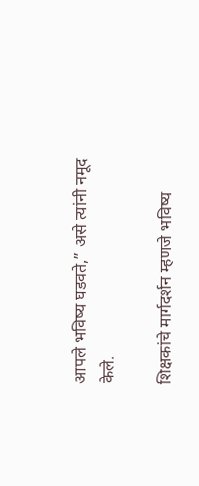आपले भविष्य घडवते,” असे त्यांनी नमूद केले.

शिक्षकांचे मार्गदर्शन म्हणजे भविष्य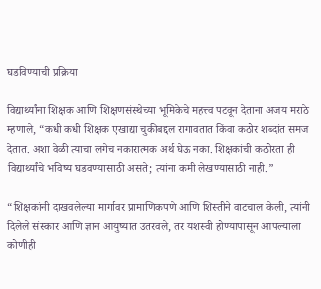घडविण्याची प्रक्रिया

विद्यार्थ्यांना शिक्षक आणि शिक्षणसंस्थेच्या भूमिकेचे महत्त्व पटवून देताना अजय मराठे म्हणाले, “कधी कधी शिक्षक एखाद्या चुकीबद्दल रागावतात किंवा कठोर शब्दांत समज देतात. अशा वेळी त्याचा लगेच नकारात्मक अर्थ घेऊ नका. शिक्षकांची कठोरता ही विद्यार्थ्यांचे भविष्य घडवण्यासाठी असते; त्यांना कमी लेखण्यासाठी नाही.”

“शिक्षकांनी दाखवलेल्या मार्गावर प्रामाणिकपणे आणि शिस्तीने वाटचाल केली, त्यांनी दिलेले संस्कार आणि ज्ञान आयुष्यात उतरवले, तर यशस्वी होण्यापासून आपल्याला कोणीही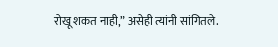रोखू शकत नाही,” असेही त्यांनी सांगितले.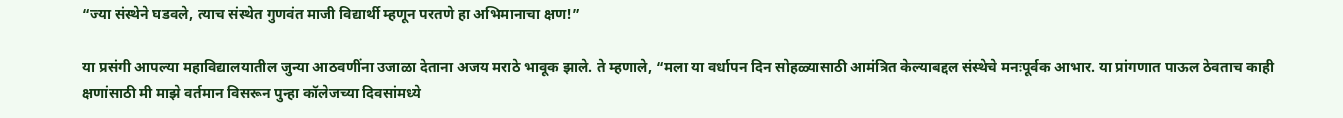“ज्या संस्थेने घडवले, त्याच संस्थेत गुणवंत माजी विद्यार्थी म्हणून परतणे हा अभिमानाचा क्षण!”

या प्रसंगी आपल्या महाविद्यालयातील जुन्या आठवणींना उजाळा देताना अजय मराठे भावूक झाले. ते म्हणाले, “मला या वर्धापन दिन सोहळ्यासाठी आमंत्रित केल्याबद्दल संस्थेचे मनःपूर्वक आभार. या प्रांगणात पाऊल ठेवताच काही क्षणांसाठी मी माझे वर्तमान विसरून पुन्हा कॉलेजच्या दिवसांमध्ये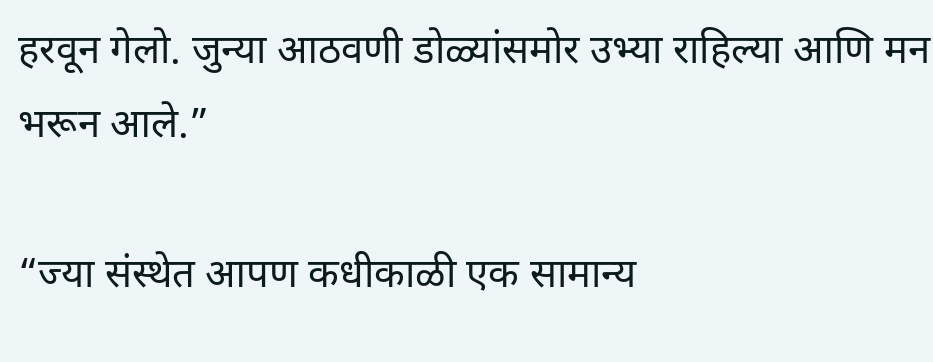हरवून गेलो. जुन्या आठवणी डोळ्यांसमोर उभ्या राहिल्या आणि मन भरून आले.”

“ज्या संस्थेत आपण कधीकाळी एक सामान्य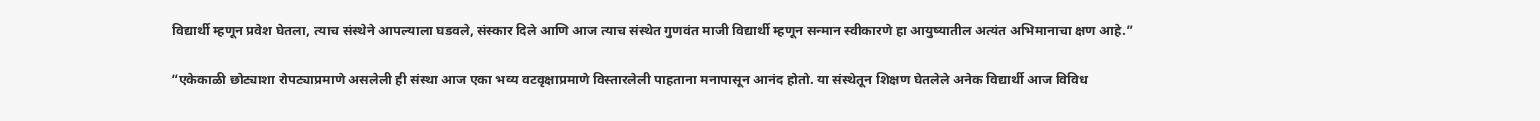विद्यार्थी म्हणून प्रवेश घेतला, त्याच संस्थेने आपल्याला घडवले, संस्कार दिले आणि आज त्याच संस्थेत गुणवंत माजी विद्यार्थी म्हणून सन्मान स्वीकारणे हा आयुष्यातील अत्यंत अभिमानाचा क्षण आहे.”

“एकेकाळी छोट्याशा रोपट्याप्रमाणे असलेली ही संस्था आज एका भव्य वटवृक्षाप्रमाणे विस्तारलेली पाहताना मनापासून आनंद होतो. या संस्थेतून शिक्षण घेतलेले अनेक विद्यार्थी आज विविध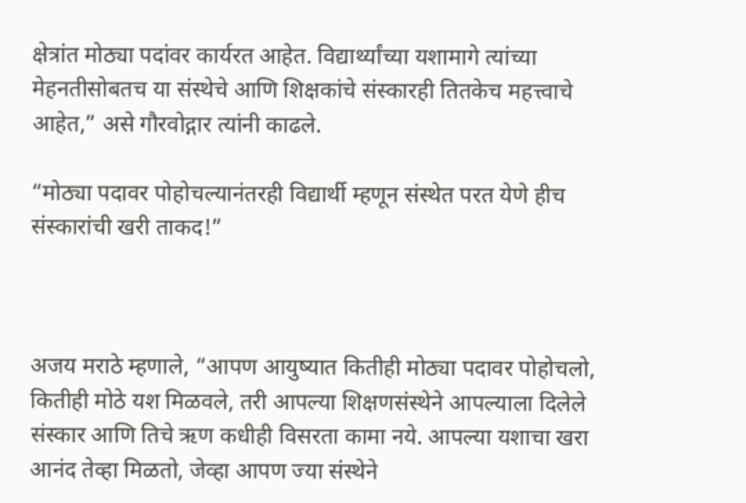क्षेत्रांत मोठ्या पदांवर कार्यरत आहेत. विद्यार्थ्यांच्या यशामागे त्यांच्या मेहनतीसोबतच या संस्थेचे आणि शिक्षकांचे संस्कारही तितकेच महत्त्वाचे आहेत,” असे गौरवोद्गार त्यांनी काढले.

“मोठ्या पदावर पोहोचल्यानंतरही विद्यार्थी म्हणून संस्थेत परत येणे हीच संस्कारांची खरी ताकद!”



अजय मराठे म्हणाले, “आपण आयुष्यात कितीही मोठ्या पदावर पोहोचलो, कितीही मोठे यश मिळवले, तरी आपल्या शिक्षणसंस्थेने आपल्याला दिलेले संस्कार आणि तिचे ऋण कधीही विसरता कामा नये. आपल्या यशाचा खरा आनंद तेव्हा मिळतो, जेव्हा आपण ज्या संस्थेने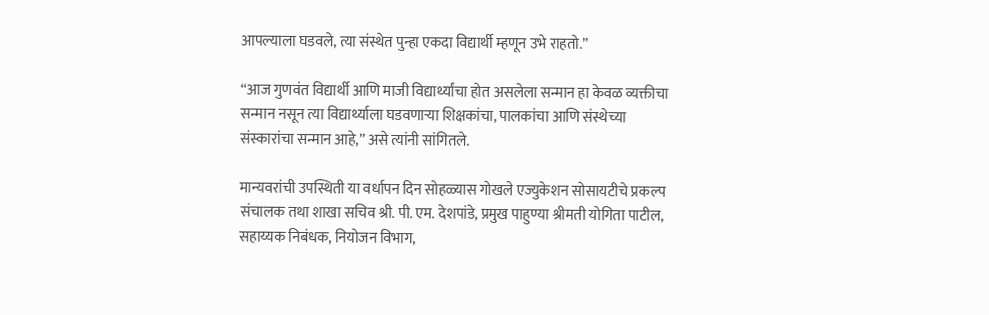आपल्याला घडवले, त्या संस्थेत पुन्हा एकदा विद्यार्थी म्हणून उभे राहतो.”

“आज गुणवंत विद्यार्थी आणि माजी विद्यार्थ्यांचा होत असलेला सन्मान हा केवळ व्यक्तीचा सन्मान नसून त्या विद्यार्थ्याला घडवणाऱ्या शिक्षकांचा, पालकांचा आणि संस्थेच्या संस्कारांचा सन्मान आहे,” असे त्यांनी सांगितले.

मान्यवरांची उपस्थिती या वर्धापन दिन सोहळ्यास गोखले एज्युकेशन सोसायटीचे प्रकल्प संचालक तथा शाखा सचिव श्री. पी. एम. देशपांडे, प्रमुख पाहुण्या श्रीमती योगिता पाटील, सहाय्यक निबंधक, नियोजन विभाग,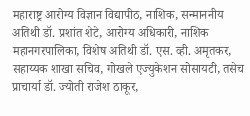महाराष्ट्र आरोग्य विज्ञान विद्यापीठ, नाशिक, सन्माननीय अतिथी डॉ. प्रशांत शेटे, आरोग्य अधिकारी, नाशिक महानगरपालिका, विशेष अतिथी डॉ. एस. व्ही. अमृतकर, सहाय्यक शाखा सचिव, गोखले एज्युकेशन सोसायटी, तसेच प्राचार्या डॉ. ज्योती राजेश ठाकूर,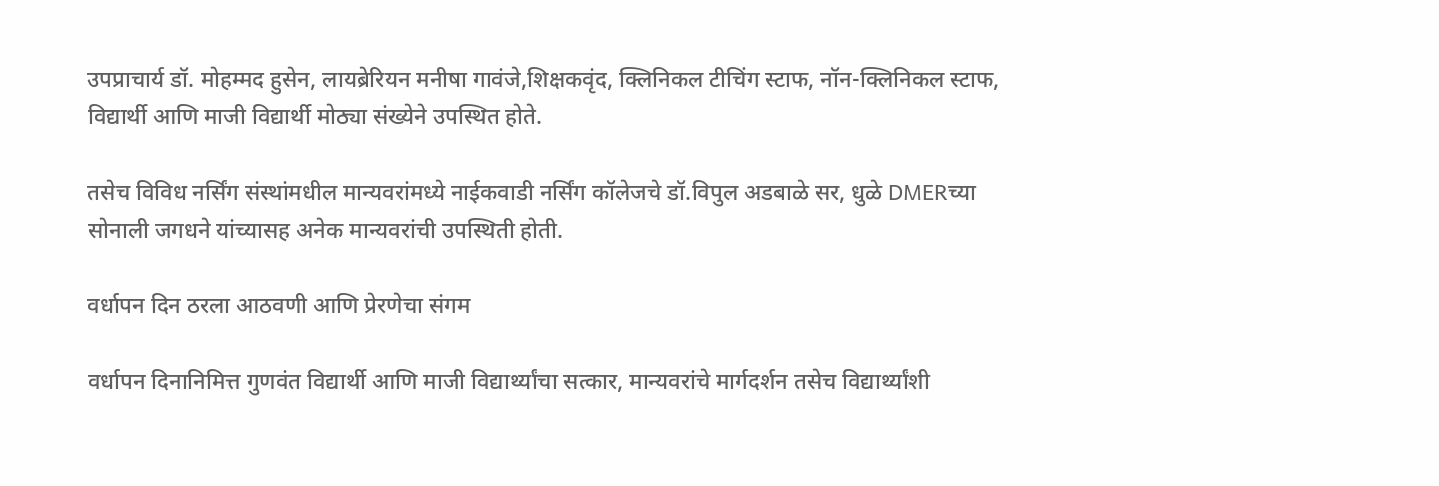उपप्राचार्य डॉ. मोहम्मद हुसेन, लायब्रेरियन मनीषा गावंजे,शिक्षकवृंद, क्लिनिकल टीचिंग स्टाफ, नॉन-क्लिनिकल स्टाफ, विद्यार्थी आणि माजी विद्यार्थी मोठ्या संख्येने उपस्थित होते.

तसेच विविध नर्सिंग संस्थांमधील मान्यवरांमध्ये नाईकवाडी नर्सिंग कॉलेजचे डॉ.विपुल अडबाळे सर, धुळे DMERच्या सोनाली जगधने यांच्यासह अनेक मान्यवरांची उपस्थिती होती.

वर्धापन दिन ठरला आठवणी आणि प्रेरणेचा संगम

वर्धापन दिनानिमित्त गुणवंत विद्यार्थी आणि माजी विद्यार्थ्यांचा सत्कार, मान्यवरांचे मार्गदर्शन तसेच विद्यार्थ्यांशी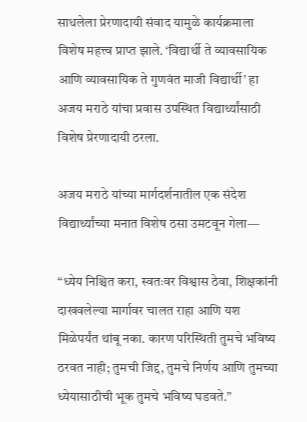साधलेला प्रेरणादायी संवाद यामुळे कार्यक्रमाला विशेष महत्त्व प्राप्त झाले. ‘विद्यार्थी ते व्यावसायिक आणि व्यावसायिक ते गुणवंत माजी विद्यार्थी’ हा अजय मराठे यांचा प्रवास उपस्थित विद्यार्थ्यांसाठी विशेष प्रेरणादायी ठरला.

अजय मराठे यांच्या मार्गदर्शनातील एक संदेश विद्यार्थ्यांच्या मनात विशेष ठसा उमटवून गेला—

“ध्येय निश्चित करा, स्वतःवर विश्वास ठेवा, शिक्षकांनी दाखवलेल्या मार्गावर चालत राहा आणि यश मिळेपर्यंत थांबू नका. कारण परिस्थिती तुमचे भविष्य ठरवत नाही; तुमची जिद्द, तुमचे निर्णय आणि तुमच्या ध्येयासाठीची भूक तुमचे भविष्य घडवते.”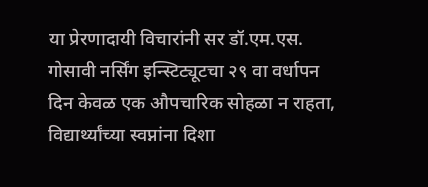या प्रेरणादायी विचारांनी सर डॉ.एम.एस. गोसावी नर्सिंग इन्स्टिट्यूटचा २९ वा वर्धापन दिन केवळ एक औपचारिक सोहळा न राहता, विद्यार्थ्यांच्या स्वप्नांना दिशा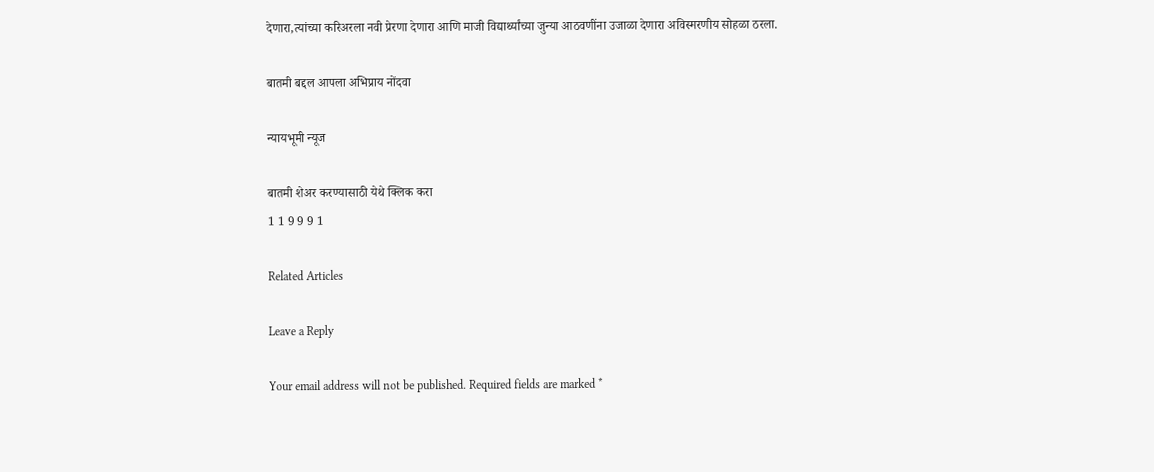देणारा,त्यांच्या करिअरला नवी प्रेरणा देणारा आणि माजी विद्यार्थ्यांच्या जुन्या आठवणींना उजाळा देणारा अविस्मरणीय सोहळा ठरला.

बातमी बद्दल आपला अभिप्राय नोंदवा

न्यायभूमी न्यूज

बातमी शेअर करण्यासाठी येथे क्लिक करा
1 1 9 9 9 1

Related Articles

Leave a Reply

Your email address will not be published. Required fields are marked *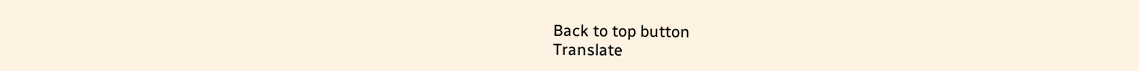Back to top button
Translate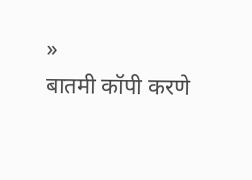»
बातमी कॉपी करणे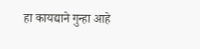हा कायद्याने गुन्हा आहे